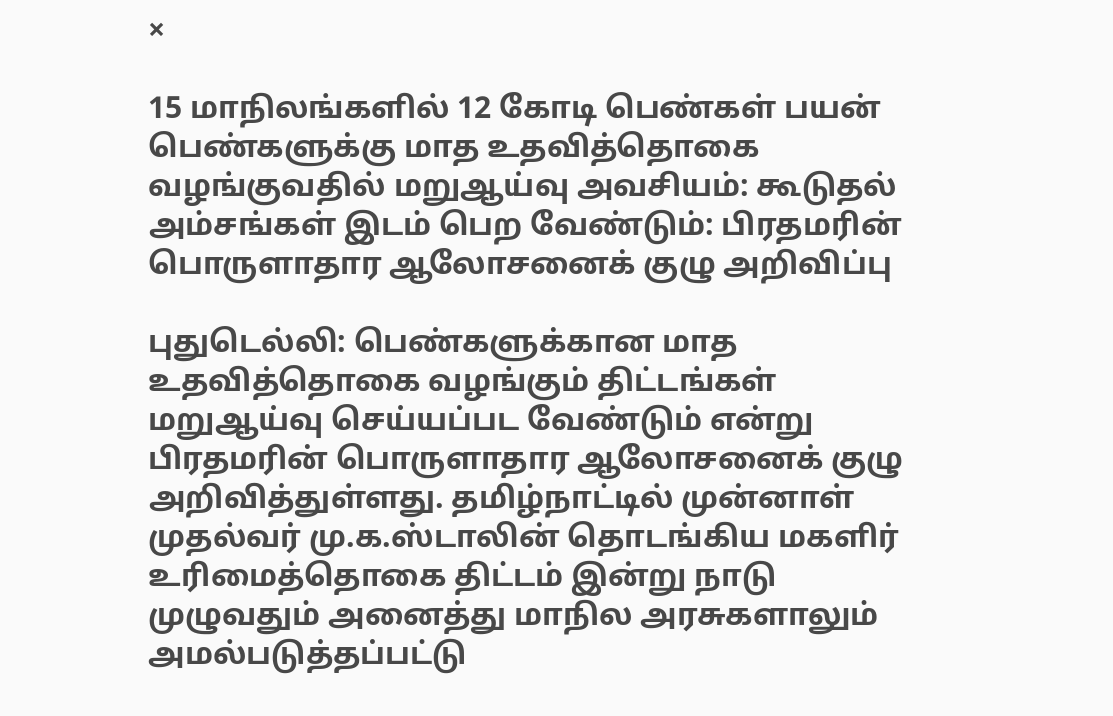×

15 மாநிலங்களில் 12 கோடி பெண்கள் பயன் பெண்களுக்கு மாத உதவித்தொகை வழங்குவதில் மறுஆய்வு அவசியம்: கூடுதல் அம்சங்கள் இடம் பெற வேண்டும்: பிரதமரின் பொருளாதார ஆலோசனைக் குழு அறிவிப்பு

புதுடெல்லி: பெண்களுக்கான மாத உதவித்தொகை வழங்கும் திட்டங்கள் மறுஆய்வு செய்யப்பட வேண்டும் என்று பிரதமரின் பொருளாதார ஆலோசனைக் குழு அறிவித்துள்ளது. தமிழ்நாட்டில் முன்னாள் முதல்வர் மு.க.ஸ்டாலின் தொடங்கிய மகளிர் உரிமைத்தொகை திட்டம் இன்று நாடு முழுவதும் அனைத்து மாநில அரசுகளாலும் அமல்படுத்தப்பட்டு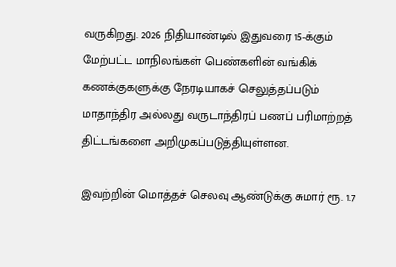வருகிறது. 2026 நிதியாண்டில் இதுவரை 15-க்கும் மேற்பட்ட மாநிலங்கள் பெண்களின் வங்கிக் கணக்குகளுக்கு நேரடியாகச் செலுத்தப்படும் மாதாந்திர அல்லது வருடாந்திரப் பணப் பரிமாற்றத் திட்டங்களை அறிமுகப்படுத்தியுள்ளன.

இவற்றின் மொத்தச் செலவு ஆண்டுக்கு சுமார் ரூ. 1.7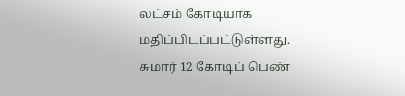லட்சம் கோடியாக மதிப்பிடப்பட்டுள்ளது. சுமார் 12 கோடிப் பெண்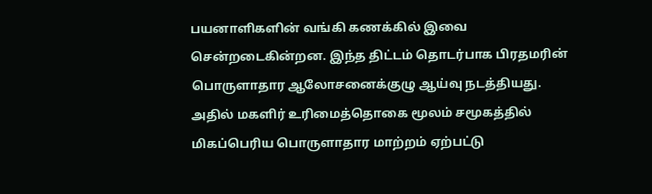பயனாளிகளின் வங்கி கணக்கில் இவை சென்றடைகின்றன. இந்த திட்டம் தொடர்பாக பிரதமரின் பொருளாதார ஆலோசனைக்குழு ஆய்வு நடத்தியது. அதில் மகளிர் உரிமைத்தொகை மூலம் சமூகத்தில் மிகப்பெரிய பொருளாதார மாற்றம் ஏற்பட்டு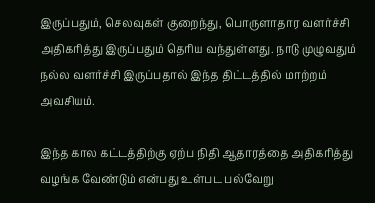இருப்பதும், செலவுகள் குறைந்து, பொருளாதார வளர்ச்சி அதிகரித்து இருப்பதும் தெரிய வந்துள்ளது. நாடு முழுவதும் நல்ல வளர்ச்சி இருப்பதால் இந்த திட்டத்தில் மாற்றம் அவசியம்.

இந்த கால கட்டத்திற்கு ஏற்ப நிதி ஆதாரத்தை அதிகரித்து வழங்க வேண்டும் என்பது உள்பட பல்வேறு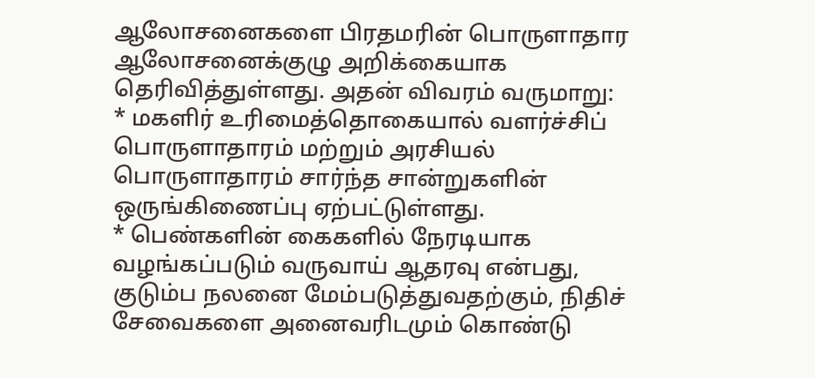ஆலோசனைகளை பிரதமரின் பொருளாதார ஆலோசனைக்குழு அறிக்கையாக தெரிவித்துள்ளது. அதன் விவரம் வருமாறு:
* மகளிர் உரிமைத்தொகையால் வளர்ச்சிப் பொருளாதாரம் மற்றும் அரசியல் பொருளாதாரம் சார்ந்த சான்றுகளின் ஒருங்கிணைப்பு ஏற்பட்டுள்ளது.
* பெண்களின் கைகளில் நேரடியாக வழங்கப்படும் வருவாய் ஆதரவு என்பது, குடும்ப நலனை மேம்படுத்துவதற்கும், நிதிச் சேவைகளை அனைவரிடமும் கொண்டு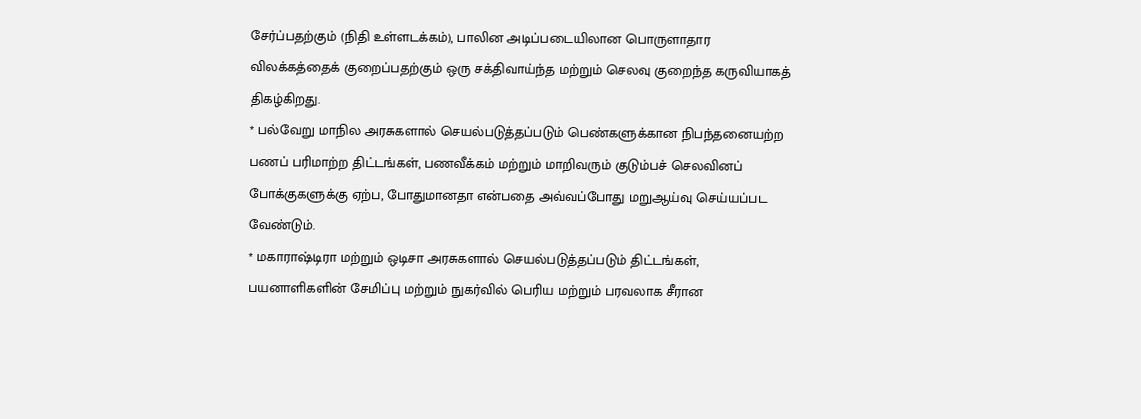சேர்ப்பதற்கும் (நிதி உள்ளடக்கம்), பாலின அடிப்படையிலான பொருளாதார விலக்கத்தைக் குறைப்பதற்கும் ஒரு சக்திவாய்ந்த மற்றும் செலவு குறைந்த கருவியாகத் திகழ்கிறது.
* பல்வேறு மாநில அரசுகளால் செயல்படுத்தப்படும் பெண்களுக்கான நிபந்தனையற்ற பணப் பரிமாற்ற திட்டங்கள், பணவீக்கம் மற்றும் மாறிவரும் குடும்பச் செலவினப் போக்குகளுக்கு ஏற்ப, போதுமானதா என்பதை அவ்வப்போது மறுஆய்வு செய்யப்பட வேண்டும்.
* மகாராஷ்டிரா மற்றும் ஒடிசா அரசுகளால் செயல்படுத்தப்படும் திட்டங்கள், பயனாளிகளின் சேமிப்பு மற்றும் நுகர்வில் பெரிய மற்றும் பரவலாக சீரான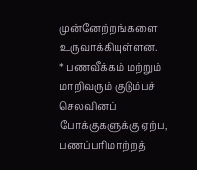முன்னேற்றங்களை உருவாக்கியுள்ளன.
* பணவீக்கம் மற்றும் மாறிவரும் குடும்பச் செலவினப் போக்குகளுக்கு ஏற்ப, பணப்பரிமாற்றத்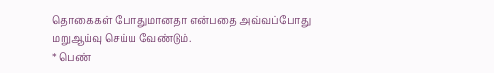தொகைகள் போதுமானதா என்பதை அவ்வப்போது மறுஆய்வு செய்ய வேண்டும்.
* பெண்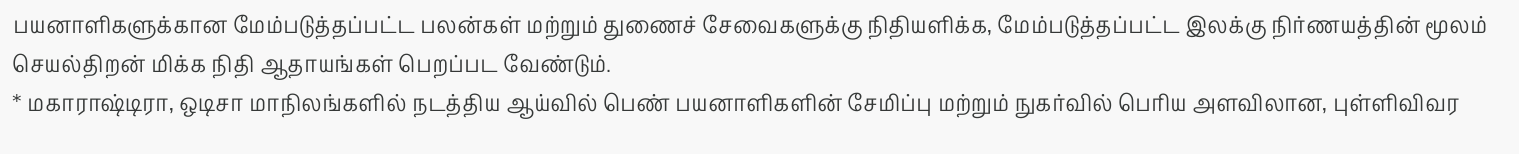பயனாளிகளுக்கான மேம்படுத்தப்பட்ட பலன்கள் மற்றும் துணைச் சேவைகளுக்கு நிதியளிக்க, மேம்படுத்தப்பட்ட இலக்கு நிர்ணயத்தின் மூலம் செயல்திறன் மிக்க நிதி ஆதாயங்கள் பெறப்பட வேண்டும்.
* மகாராஷ்டிரா, ஒடிசா மாநிலங்களில் நடத்திய ஆய்வில் பெண் பயனாளிகளின் சேமிப்பு மற்றும் நுகர்வில் பெரிய அளவிலான, புள்ளிவிவர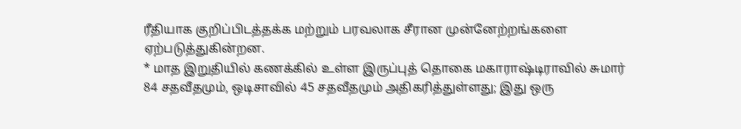ரீதியாக குறிப்பிடத்தக்க மற்றும் பரவலாக சீரான முன்னேற்றங்களை ஏற்படுத்துகின்றன.
* மாத இறுதியில் கணக்கில் உள்ள இருப்புத் தொகை மகாராஷ்டிராவில் சுமார் 84 சதவீதமும், ஒடிசாவில் 45 சதவீதமும் அதிகரித்துள்ளது; இது ஒரு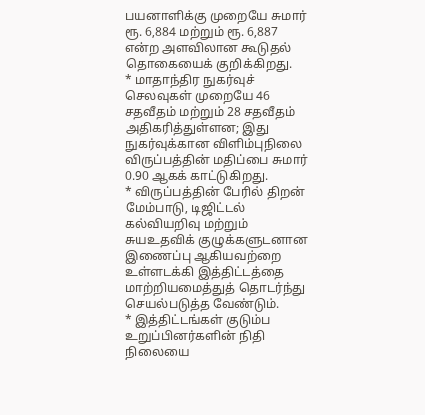பயனாளிக்கு முறையே சுமார் ரூ. 6,884 மற்றும் ரூ. 6,887 என்ற அளவிலான கூடுதல் தொகையைக் குறிக்கிறது.
* மாதாந்திர நுகர்வுச் செலவுகள் முறையே 46 சதவீதம் மற்றும் 28 சதவீதம் அதிகரித்துள்ளன; இது நுகர்வுக்கான விளிம்புநிலை விருப்பத்தின் மதிப்பை சுமார் 0.90 ஆகக் காட்டுகிறது.
* விருப்பத்தின் பேரில் திறன் மேம்பாடு, டிஜிட்டல் கல்வியறிவு மற்றும் சுயஉதவிக் குழுக்களுடனான இணைப்பு ஆகியவற்றை உள்ளடக்கி இத்திட்டத்தை மாற்றியமைத்துத் தொடர்ந்து செயல்படுத்த வேண்டும்.
* இத்திட்டங்கள் குடும்ப உறுப்பினர்களின் நிதி நிலையை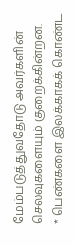மேம்படுத்துவதோடு அவர்களின் செலவுகளையும் குறைக்கின்றன.
* பெண்களை இலக்காகக் கொண்ட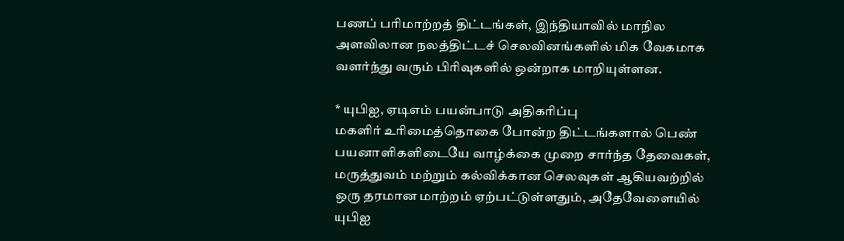பணப் பரிமாற்றத் திட்டங்கள், இந்தியாவில் மாநில அளவிலான நலத்திட்டச் செலவினங்களில் மிக வேகமாக வளர்ந்து வரும் பிரிவுகளில் ஒன்றாக மாறியுள்ளன.

* யுபிஐ, ஏடிஎம் பயன்பாடு அதிகரிப்பு
மகளிர் உரிமைத்தொகை போன்ற திட்டங்களால் பெண் பயனாளிகளிடையே வாழ்க்கை முறை சார்ந்த தேவைகள், மருத்துவம் மற்றும் கல்விக்கான செலவுகள் ஆகியவற்றில் ஒரு தரமான மாற்றம் ஏற்பட்டுள்ளதும், அதேவேளையில் யுபிஐ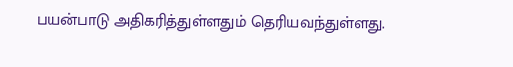பயன்பாடு அதிகரித்துள்ளதும் தெரியவந்துள்ளது.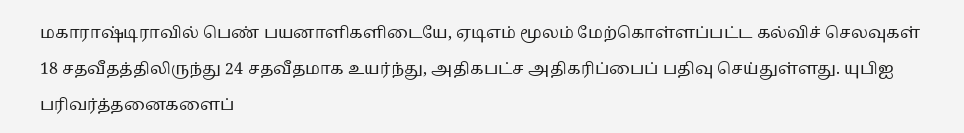மகாராஷ்டிராவில் பெண் பயனாளிகளிடையே, ஏடிஎம் மூலம் மேற்கொள்ளப்பட்ட கல்விச் செலவுகள் 18 சதவீதத்திலிருந்து 24 சதவீதமாக உயர்ந்து, அதிகபட்ச அதிகரிப்பைப் பதிவு செய்துள்ளது. யுபிஐ பரிவர்த்தனைகளைப்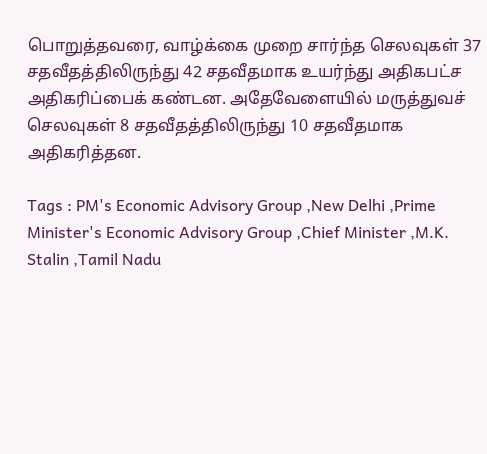பொறுத்தவரை, வாழ்க்கை முறை சார்ந்த செலவுகள் 37 சதவீதத்திலிருந்து 42 சதவீதமாக உயர்ந்து அதிகபட்ச அதிகரிப்பைக் கண்டன. அதேவேளையில் மருத்துவச் செலவுகள் 8 சதவீதத்திலிருந்து 10 சதவீதமாக அதிகரித்தன.

Tags : PM's Economic Advisory Group ,New Delhi ,Prime Minister's Economic Advisory Group ,Chief Minister ,M.K. Stalin ,Tamil Nadu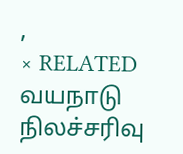,
× RELATED வயநாடு நிலச்சரிவு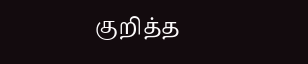குறித்த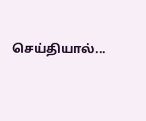செய்தியால்...